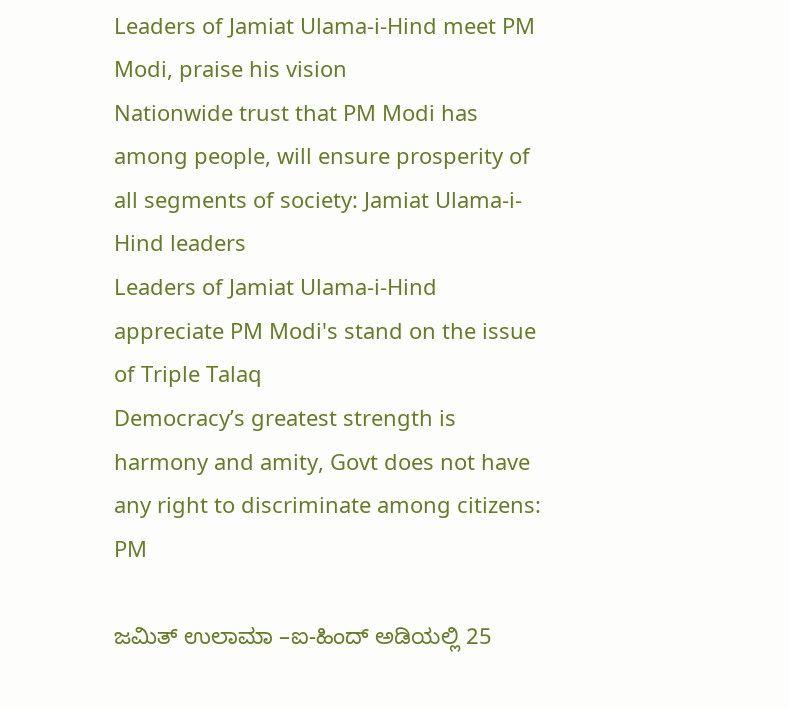Leaders of Jamiat Ulama-i-Hind meet PM Modi, praise his vision
Nationwide trust that PM Modi has among people, will ensure prosperity of all segments of society: Jamiat Ulama-i-Hind leaders
Leaders of Jamiat Ulama-i-Hind appreciate PM Modi's stand on the issue of Triple Talaq
Democracy’s greatest strength is harmony and amity, Govt does not have any right to discriminate among citizens: PM

ಜಮಿತ್ ಉಲಾಮಾ –ಐ-ಹಿಂದ್ ಅಡಿಯಲ್ಲಿ 25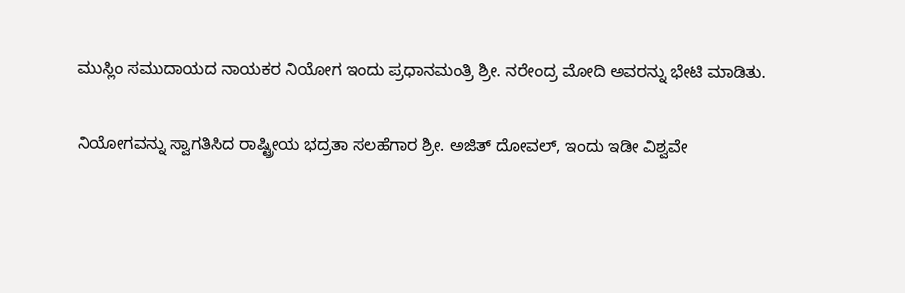ಮುಸ್ಲಿಂ ಸಮುದಾಯದ ನಾಯಕರ ನಿಯೋಗ ಇಂದು ಪ್ರಧಾನಮಂತ್ರಿ ಶ್ರೀ. ನರೇಂದ್ರ ಮೋದಿ ಅವರನ್ನು ಭೇಟಿ ಮಾಡಿತು.

ನಿಯೋಗವನ್ನು ಸ್ವಾಗತಿಸಿದ ರಾಷ್ಟ್ರೀಯ ಭದ್ರತಾ ಸಲಹೆಗಾರ ಶ್ರೀ. ಅಜಿತ್ ದೋವಲ್, ಇಂದು ಇಡೀ ವಿಶ್ವವೇ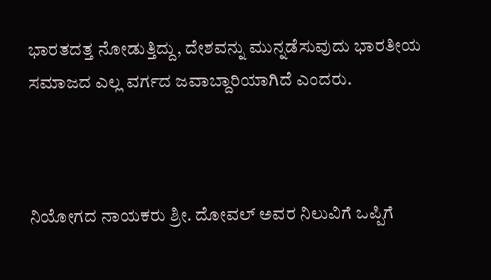ಭಾರತದತ್ತ ನೋಡುತ್ತಿದ್ದು, ದೇಶವನ್ನು ಮುನ್ನಡೆಸುವುದು ಭಾರತೀಯ ಸಮಾಜದ ಎಲ್ಲ ವರ್ಗದ ಜವಾಬ್ದಾರಿಯಾಗಿದೆ ಎಂದರು.



ನಿಯೋಗದ ನಾಯಕರು ಶ್ರೀ. ದೋವಲ್ ಅವರ ನಿಲುವಿಗೆ ಒಪ್ಪಿಗೆ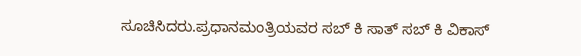ಸೂಚಿಸಿದರು.ಪ್ರಧಾನಮಂತ್ರಿಯವರ ಸಬ್ ಕಿ ಸಾತ್ ಸಬ್ ಕಿ ವಿಕಾಸ್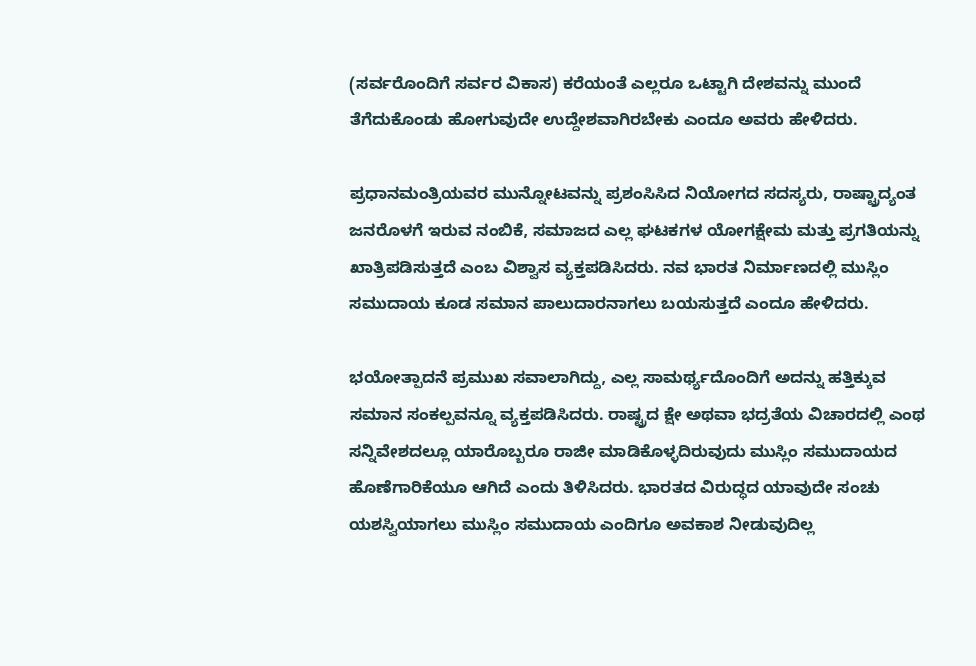(ಸರ್ವರೊಂದಿಗೆ ಸರ್ವರ ವಿಕಾಸ) ಕರೆಯಂತೆ ಎಲ್ಲರೂ ಒಟ್ಟಾಗಿ ದೇಶವನ್ನು ಮುಂದೆ ತೆಗೆದುಕೊಂಡು ಹೋಗುವುದೇ ಉದ್ದೇಶವಾಗಿರಬೇಕು ಎಂದೂ ಅವರು ಹೇಳಿದರು.

ಪ್ರಧಾನಮಂತ್ರಿಯವರ ಮುನ್ನೋಟವನ್ನು ಪ್ರಶಂಸಿಸಿದ ನಿಯೋಗದ ಸದಸ್ಯರು, ರಾಷ್ಟ್ರಾದ್ಯಂತ ಜನರೊಳಗೆ ಇರುವ ನಂಬಿಕೆ, ಸಮಾಜದ ಎಲ್ಲ ಘಟಕಗಳ ಯೋಗಕ್ಷೇಮ ಮತ್ತು ಪ್ರಗತಿಯನ್ನು ಖಾತ್ರಿಪಡಿಸುತ್ತದೆ ಎಂಬ ವಿಶ್ವಾಸ ವ್ಯಕ್ತಪಡಿಸಿದರು. ನವ ಭಾರತ ನಿರ್ಮಾಣದಲ್ಲಿ ಮುಸ್ಲಿಂ ಸಮುದಾಯ ಕೂಡ ಸಮಾನ ಪಾಲುದಾರನಾಗಲು ಬಯಸುತ್ತದೆ ಎಂದೂ ಹೇಳಿದರು.

ಭಯೋತ್ಪಾದನೆ ಪ್ರಮುಖ ಸವಾಲಾಗಿದ್ದು, ಎಲ್ಲ ಸಾಮರ್ಥ್ಯದೊಂದಿಗೆ ಅದನ್ನು ಹತ್ತಿಕ್ಕುವ ಸಮಾನ ಸಂಕಲ್ಪವನ್ನೂ ವ್ಯಕ್ತಪಡಿಸಿದರು. ರಾಷ್ಟ್ರದ ಕ್ಷೇ ಅಥವಾ ಭದ್ರತೆಯ ವಿಚಾರದಲ್ಲಿ ಎಂಥ ಸನ್ನಿವೇಶದಲ್ಲೂ ಯಾರೊಬ್ಬರೂ ರಾಜೀ ಮಾಡಿಕೊಳ್ಳದಿರುವುದು ಮುಸ್ಲಿಂ ಸಮುದಾಯದ ಹೊಣೆಗಾರಿಕೆಯೂ ಆಗಿದೆ ಎಂದು ತಿಳಿಸಿದರು. ಭಾರತದ ವಿರುದ್ಧದ ಯಾವುದೇ ಸಂಚು ಯಶಸ್ವಿಯಾಗಲು ಮುಸ್ಲಿಂ ಸಮುದಾಯ ಎಂದಿಗೂ ಅವಕಾಶ ನೀಡುವುದಿಲ್ಲ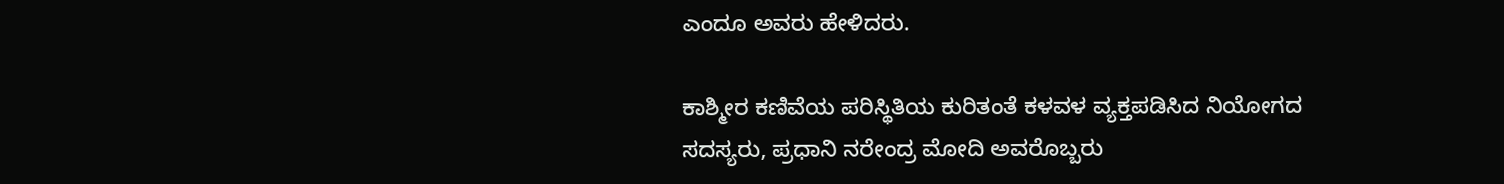ಎಂದೂ ಅವರು ಹೇಳಿದರು.

ಕಾಶ್ಮೀರ ಕಣಿವೆಯ ಪರಿಸ್ಥಿತಿಯ ಕುರಿತಂತೆ ಕಳವಳ ವ್ಯಕ್ತಪಡಿಸಿದ ನಿಯೋಗದ ಸದಸ್ಯರು, ಪ್ರಧಾನಿ ನರೇಂದ್ರ ಮೋದಿ ಅವರೊಬ್ಬರು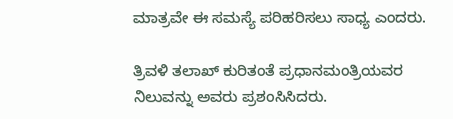ಮಾತ್ರವೇ ಈ ಸಮಸ್ಯೆ ಪರಿಹರಿಸಲು ಸಾಧ್ಯ ಎಂದರು.

ತ್ರಿವಳಿ ತಲಾಖ್ ಕುರಿತಂತೆ ಪ್ರಧಾನಮಂತ್ರಿಯವರ ನಿಲುವನ್ನು ಅವರು ಪ್ರಶಂಸಿಸಿದರು.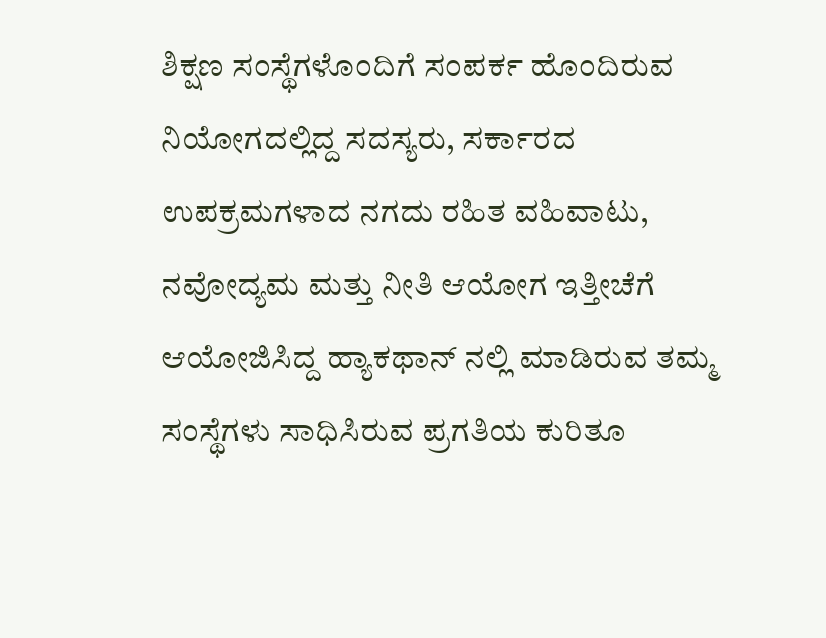ಶಿಕ್ಷಣ ಸಂಸ್ಥೆಗಳೊಂದಿಗೆ ಸಂಪರ್ಕ ಹೊಂದಿರುವ ನಿಯೋಗದಲ್ಲಿದ್ದ ಸದಸ್ಯರು, ಸರ್ಕಾರದ ಉಪಕ್ರಮಗಳಾದ ನಗದು ರಹಿತ ವಹಿವಾಟು, ನವೋದ್ಯಮ ಮತ್ತು ನೀತಿ ಆಯೋಗ ಇತ್ತೀಚೆಗೆ ಆಯೋಜಿಸಿದ್ದ ಹ್ಯಾಕಥಾನ್ ನಲ್ಲಿ ಮಾಡಿರುವ ತಮ್ಮ ಸಂಸ್ಥೆಗಳು ಸಾಧಿಸಿರುವ ಪ್ರಗತಿಯ ಕುರಿತೂ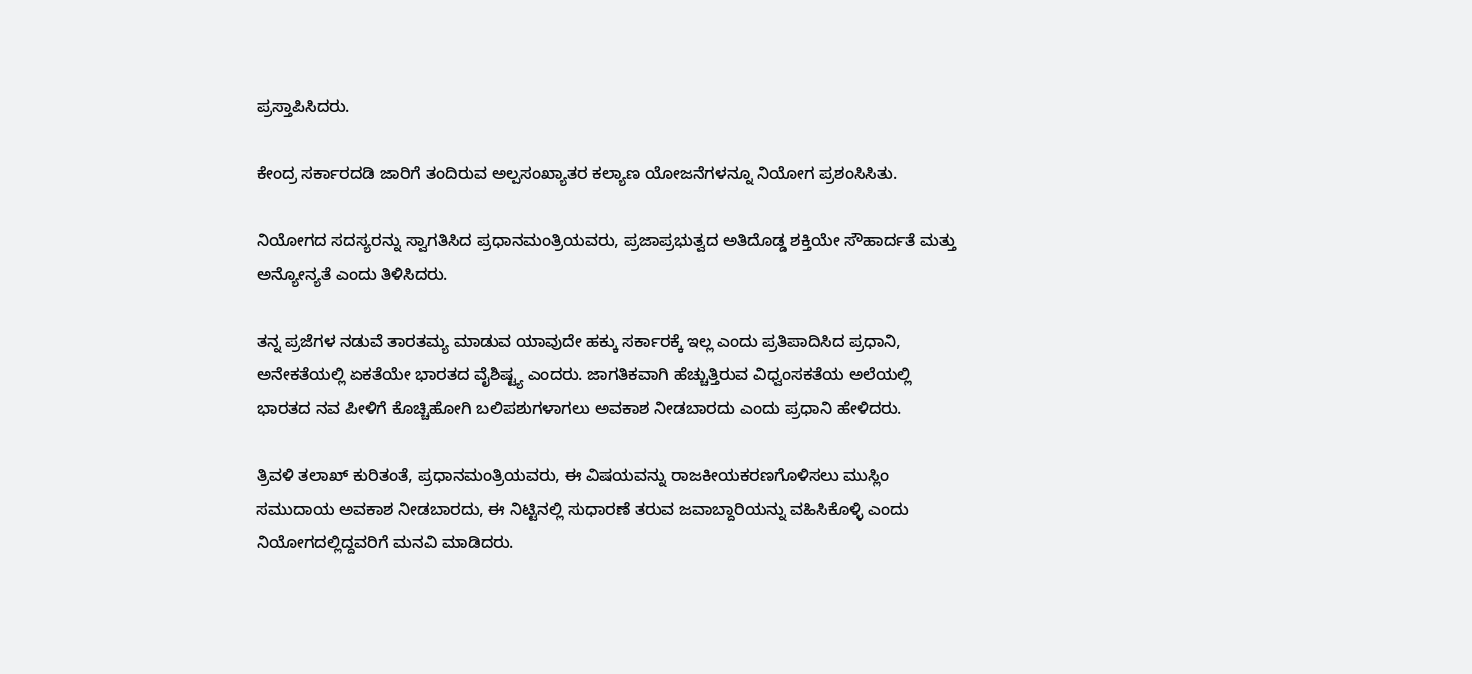ಪ್ರಸ್ತಾಪಿಸಿದರು.

ಕೇಂದ್ರ ಸರ್ಕಾರದಡಿ ಜಾರಿಗೆ ತಂದಿರುವ ಅಲ್ಪಸಂಖ್ಯಾತರ ಕಲ್ಯಾಣ ಯೋಜನೆಗಳನ್ನೂ ನಿಯೋಗ ಪ್ರಶಂಸಿಸಿತು.

ನಿಯೋಗದ ಸದಸ್ಯರನ್ನು ಸ್ವಾಗತಿಸಿದ ಪ್ರಧಾನಮಂತ್ರಿಯವರು, ಪ್ರಜಾಪ್ರಭುತ್ವದ ಅತಿದೊಡ್ಡ ಶಕ್ತಿಯೇ ಸೌಹಾರ್ದತೆ ಮತ್ತು ಅನ್ಯೋನ್ಯತೆ ಎಂದು ತಿಳಿಸಿದರು.

ತನ್ನ ಪ್ರಜೆಗಳ ನಡುವೆ ತಾರತಮ್ಯ ಮಾಡುವ ಯಾವುದೇ ಹಕ್ಕು ಸರ್ಕಾರಕ್ಕೆ ಇಲ್ಲ ಎಂದು ಪ್ರತಿಪಾದಿಸಿದ ಪ್ರಧಾನಿ, ಅನೇಕತೆಯಲ್ಲಿ ಏಕತೆಯೇ ಭಾರತದ ವೈಶಿಷ್ಟ್ಯ ಎಂದರು. ಜಾಗತಿಕವಾಗಿ ಹೆಚ್ಚುತ್ತಿರುವ ವಿಧ್ವಂಸಕತೆಯ ಅಲೆಯಲ್ಲಿ ಭಾರತದ ನವ ಪೀಳಿಗೆ ಕೊಚ್ಚಿಹೋಗಿ ಬಲಿಪಶುಗಳಾಗಲು ಅವಕಾಶ ನೀಡಬಾರದು ಎಂದು ಪ್ರಧಾನಿ ಹೇಳಿದರು.

ತ್ರಿವಳಿ ತಲಾಖ್ ಕುರಿತಂತೆ, ಪ್ರಧಾನಮಂತ್ರಿಯವರು, ಈ ವಿಷಯವನ್ನು ರಾಜಕೀಯಕರಣಗೊಳಿಸಲು ಮುಸ್ಲಿಂ ಸಮುದಾಯ ಅವಕಾಶ ನೀಡಬಾರದು, ಈ ನಿಟ್ಟಿನಲ್ಲಿ ಸುಧಾರಣೆ ತರುವ ಜವಾಬ್ದಾರಿಯನ್ನು ವಹಿಸಿಕೊಳ್ಳಿ ಎಂದು ನಿಯೋಗದಲ್ಲಿದ್ದವರಿಗೆ ಮನವಿ ಮಾಡಿದರು.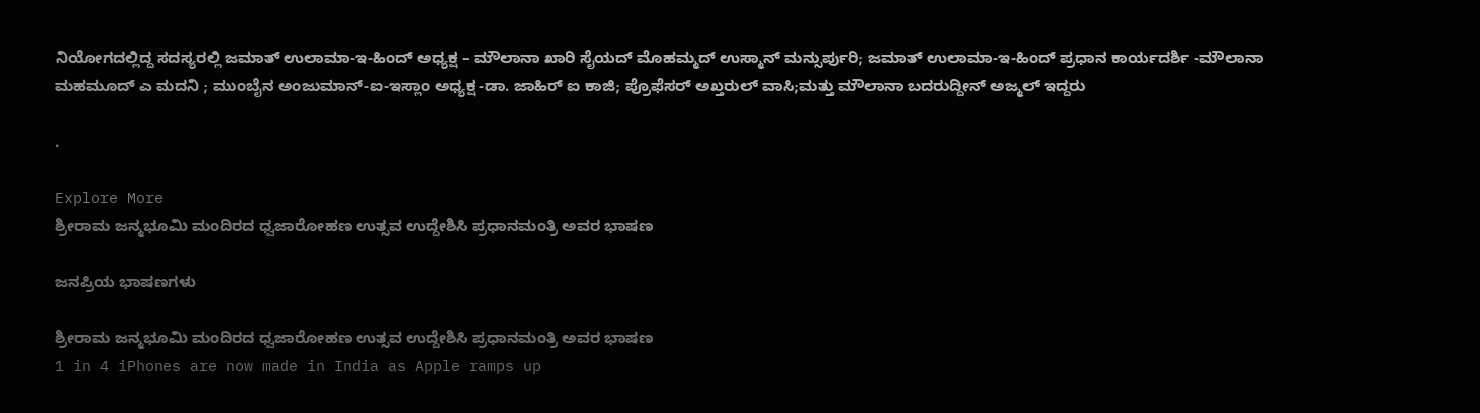ನಿಯೋಗದಲ್ಲಿದ್ದ ಸದಸ್ಯರಲ್ಲಿ ಜಮಾತ್ ಉಲಾಮಾ-ಇ-ಹಿಂದ್ ಅಧ್ಯಕ್ಷ – ಮೌಲಾನಾ ಖಾರಿ ಸೈಯದ್ ಮೊಹಮ್ಮದ್ ಉಸ್ಮಾನ್ ಮನ್ಸುರ್ಪುರಿ; ಜಮಾತ್ ಉಲಾಮಾ-ಇ-ಹಿಂದ್ ಪ್ರಧಾನ ಕಾರ್ಯದರ್ಶಿ -ಮೌಲಾನಾ ಮಹಮೂದ್ ಎ ಮದನಿ ; ಮುಂಬೈನ ಅಂಜುಮಾನ್-ಐ-ಇಸ್ಲಾಂ ಅಧ್ಯಕ್ಷ -ಡಾ. ಜಾಹಿರ್ ಐ ಕಾಜಿ; ಪ್ರೊಫೆಸರ್ ಅಖ್ತರುಲ್ ವಾಸಿ;ಮತ್ತು ಮೌಲಾನಾ ಬದರುದ್ದೀನ್ ಅಜ್ಮಲ್ ಇದ್ದರು

.

Explore More
ಶ್ರೀರಾಮ ಜನ್ಮಭೂಮಿ ಮಂದಿರದ ಧ್ವಜಾರೋಹಣ ಉತ್ಸವ ಉದ್ದೇಶಿಸಿ ಪ್ರಧಾನಮಂತ್ರಿ ಅವರ ಭಾಷಣ

ಜನಪ್ರಿಯ ಭಾಷಣಗಳು

ಶ್ರೀರಾಮ ಜನ್ಮಭೂಮಿ ಮಂದಿರದ ಧ್ವಜಾರೋಹಣ ಉತ್ಸವ ಉದ್ದೇಶಿಸಿ ಪ್ರಧಾನಮಂತ್ರಿ ಅವರ ಭಾಷಣ
1 in 4 iPhones are now made in India as Apple ramps up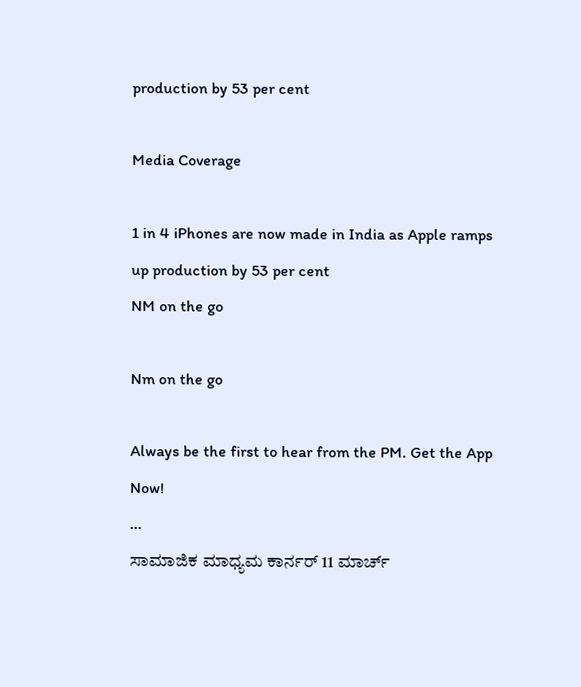production by 53 per cent

Media Coverage

1 in 4 iPhones are now made in India as Apple ramps up production by 53 per cent
NM on the go

Nm on the go

Always be the first to hear from the PM. Get the App Now!
...
ಸಾಮಾಜಿಕ ಮಾಧ್ಯಮ ಕಾರ್ನರ್ 11 ಮಾರ್ಚ್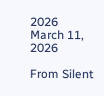2026
March 11, 2026

From Silent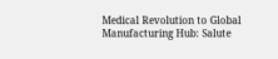Medical Revolution to Global Manufacturing Hub: Salute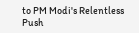to PM Modi's Relentless Push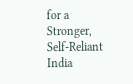for a Stronger, Self-Reliant India